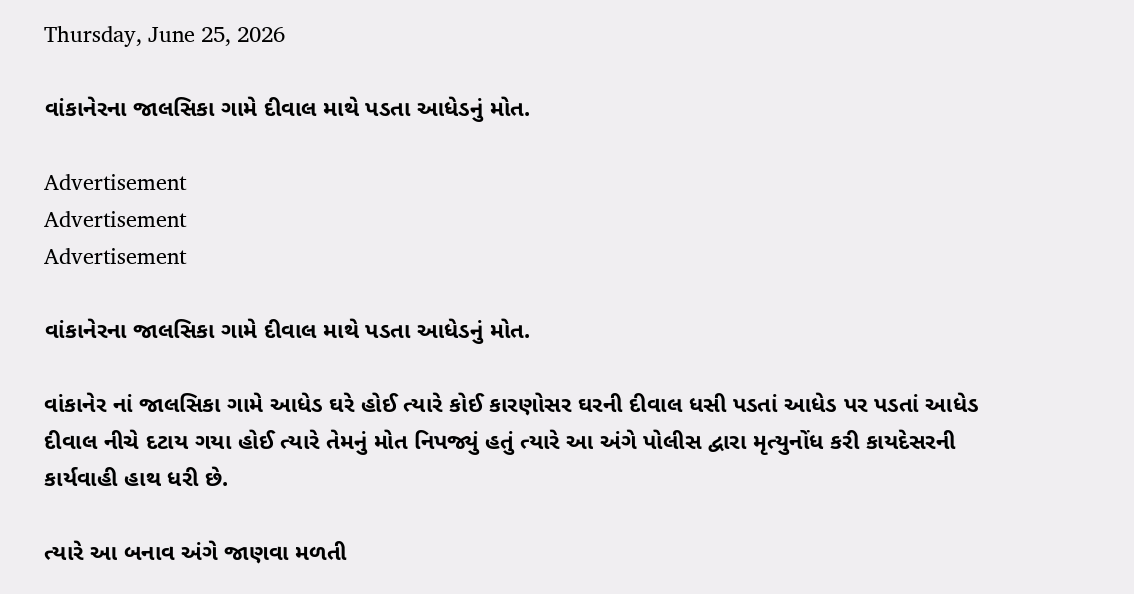Thursday, June 25, 2026

વાંકાનેરના જાલસિકા ગામે દીવાલ માથે પડતા આધેડનું મોત.

Advertisement
Advertisement
Advertisement

વાંકાનેરના જાલસિકા ગામે દીવાલ માથે પડતા આધેડનું મોત.

વાંકાનેર નાં જાલસિકા ગામે આધેડ ઘરે હોઈ ત્યારે કોઈ કારણોસર ઘરની દીવાલ ધસી પડતાં આધેડ પર પડતાં આધેડ દીવાલ નીચે દટાય ગયા હોઈ ત્યારે તેમનું મોત નિપજ્યું હતું ત્યારે આ અંગે પોલીસ દ્વારા મૃત્યુનોંધ કરી કાયદેસરની કાર્યવાહી હાથ ધરી છે.

ત્યારે આ બનાવ અંગે જાણવા મળતી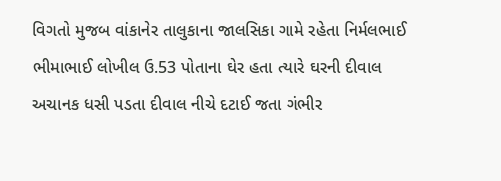વિગતો મુજબ વાંકાનેર તાલુકાના જાલસિકા ગામે રહેતા નિર્મલભાઈ ભીમાભાઈ લોખીલ ઉ.53 પોતાના ઘેર હતા ત્યારે ઘરની દીવાલ અચાનક ધસી પડતા દીવાલ નીચે દટાઈ જતા ગંભીર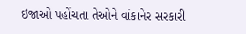ઇજાઓ પહોંચતા તેઓને વાંકાનેર સરકારી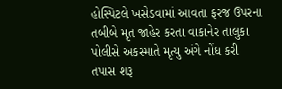હોસ્પિટલે ખસેડવામાં આવતા ફરજ ઉપરના તબીબે મૃત જાહેર કરતા વાકાનેર તાલુકા પોલીસે અકસ્માતે મૃત્યુ અંગે નોંધ કરી તપાસ શરૂ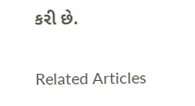કરી છે.

Related Articles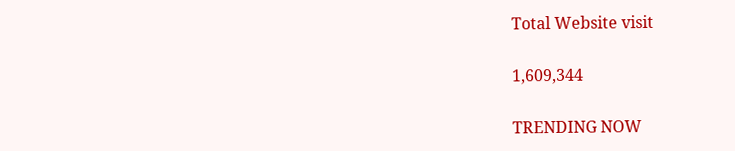Total Website visit

1,609,344

TRENDING NOW